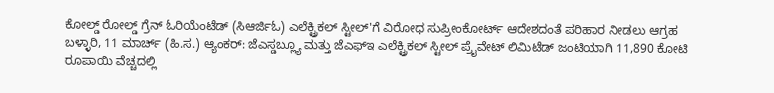ಕೋಲ್ಡ್ ರೋಲ್ಡ್ ಗ್ರೆನ್ ಓರಿಯೆಂಟೆಡ್ (ಸಿಆರ್ಜಿಓ) ಎಲೆಕ್ಟ್ರಿಕಲ್ ಸ್ಟೀಲ್'ಗೆ ವಿರೋಧ ಸುಪ್ರೀಂಕೋರ್ಟ್ ಆದೇಶದಂತೆ ಪರಿಹಾರ ನೀಡಲು ಆಗ್ರಹ
ಬಳ್ಳಾರಿ, 11 ಮಾರ್ಚ್ (ಹಿ.ಸ.) ಆ್ಯಂಕರ್: ಜೆಎಸ್ಡಬ್ಲ್ಯೂ ಮತ್ತು ಜೆಎಫ್ಇ ಎಲೆಕ್ಟ್ರಿಕಲ್ ಸ್ಟೀಲ್ ಪ್ರೈವೇಟ್ ಲಿಮಿಟೆಡ್ ಜಂಟಿಯಾಗಿ 11,890 ಕೋಟಿ ರೂಪಾಯಿ ವೆಚ್ಚದಲ್ಲಿ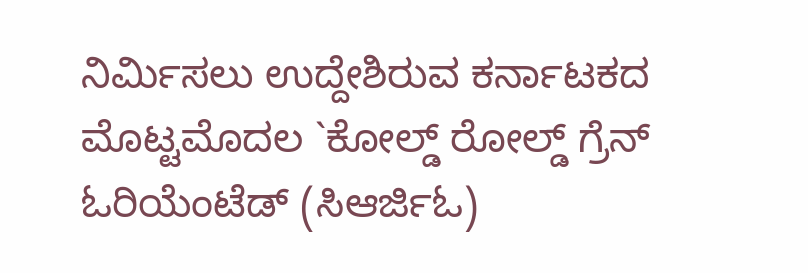ನಿರ್ಮಿಸಲು ಉದ್ದೇಶಿರುವ ಕರ್ನಾಟಕದ ಮೊಟ್ಟಮೊದಲ `ಕೋಲ್ಡ್ ರೋಲ್ಡ್ ಗ್ರೆನ್ ಓರಿಯೆಂಟೆಡ್ (ಸಿಆರ್ಜಿಓ)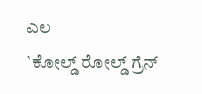ಎಲ
`ಕೋಲ್ಡ್ ರೋಲ್ಡ್ ಗ್ರೆನ್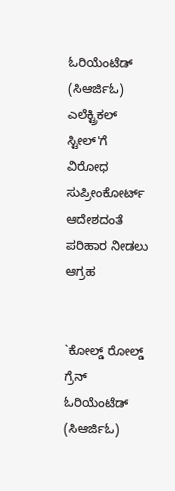ಓರಿಯೆಂಟೆಡ್ (ಸಿಆರ್ಜಿಓ) ಎಲೆಕ್ಟ್ರಿಕಲ್ ಸ್ಟೀಲ್'ಗೆ ವಿರೋಧ ಸುಪ್ರೀಂಕೋರ್ಟ್ ಆದೇಶದಂತೆ ಪರಿಹಾರ ನೀಡಲು ಆಗ್ರಹ


`ಕೋಲ್ಡ್ ರೋಲ್ಡ್ ಗ್ರೆನ್ ಓರಿಯೆಂಟೆಡ್ (ಸಿಆರ್ಜಿಓ)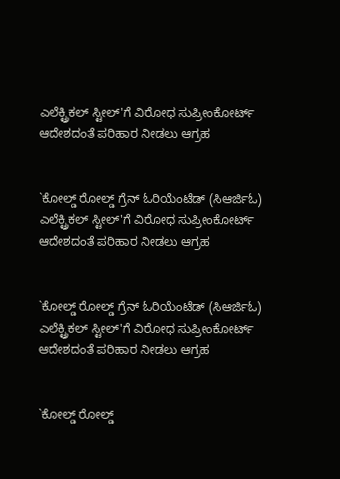ಎಲೆಕ್ಟ್ರಿಕಲ್ ಸ್ಟೀಲ್'ಗೆ ವಿರೋಧ ಸುಪ್ರೀಂಕೋರ್ಟ್ ಆದೇಶದಂತೆ ಪರಿಹಾರ ನೀಡಲು ಆಗ್ರಹ


`ಕೋಲ್ಡ್ ರೋಲ್ಡ್ ಗ್ರೆನ್ ಓರಿಯೆಂಟೆಡ್ (ಸಿಆರ್ಜಿಓ) ಎಲೆಕ್ಟ್ರಿಕಲ್ ಸ್ಟೀಲ್'ಗೆ ವಿರೋಧ ಸುಪ್ರೀಂಕೋರ್ಟ್ ಆದೇಶದಂತೆ ಪರಿಹಾರ ನೀಡಲು ಆಗ್ರಹ


`ಕೋಲ್ಡ್ ರೋಲ್ಡ್ ಗ್ರೆನ್ ಓರಿಯೆಂಟೆಡ್ (ಸಿಆರ್ಜಿಓ) ಎಲೆಕ್ಟ್ರಿಕಲ್ ಸ್ಟೀಲ್'ಗೆ ವಿರೋಧ ಸುಪ್ರೀಂಕೋರ್ಟ್ ಆದೇಶದಂತೆ ಪರಿಹಾರ ನೀಡಲು ಆಗ್ರಹ


`ಕೋಲ್ಡ್ ರೋಲ್ಡ್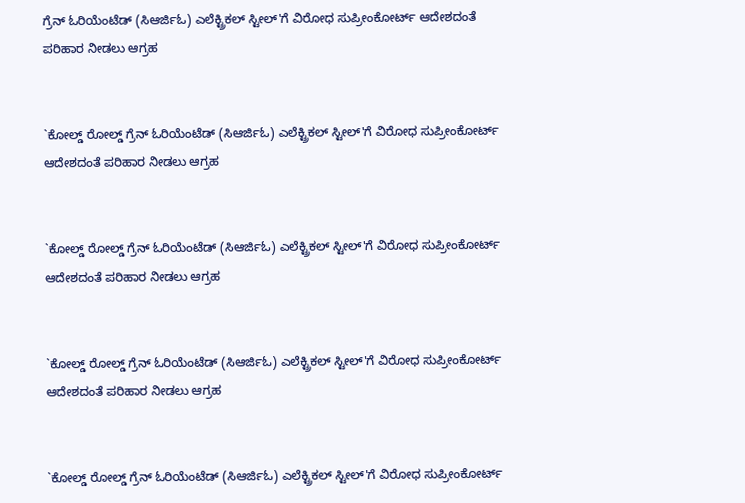ಗ್ರೆನ್ ಓರಿಯೆಂಟೆಡ್ (ಸಿಆರ್ಜಿಓ) ಎಲೆಕ್ಟ್ರಿಕಲ್ ಸ್ಟೀಲ್'ಗೆ ವಿರೋಧ ಸುಪ್ರೀಂಕೋರ್ಟ್ ಆದೇಶದಂತೆ ಪರಿಹಾರ ನೀಡಲು ಆಗ್ರಹ


`ಕೋಲ್ಡ್ ರೋಲ್ಡ್ ಗ್ರೆನ್ ಓರಿಯೆಂಟೆಡ್ (ಸಿಆರ್ಜಿಓ) ಎಲೆಕ್ಟ್ರಿಕಲ್ ಸ್ಟೀಲ್'ಗೆ ವಿರೋಧ ಸುಪ್ರೀಂಕೋರ್ಟ್ ಆದೇಶದಂತೆ ಪರಿಹಾರ ನೀಡಲು ಆಗ್ರಹ


`ಕೋಲ್ಡ್ ರೋಲ್ಡ್ ಗ್ರೆನ್ ಓರಿಯೆಂಟೆಡ್ (ಸಿಆರ್ಜಿಓ) ಎಲೆಕ್ಟ್ರಿಕಲ್ ಸ್ಟೀಲ್'ಗೆ ವಿರೋಧ ಸುಪ್ರೀಂಕೋರ್ಟ್ ಆದೇಶದಂತೆ ಪರಿಹಾರ ನೀಡಲು ಆಗ್ರಹ


`ಕೋಲ್ಡ್ ರೋಲ್ಡ್ ಗ್ರೆನ್ ಓರಿಯೆಂಟೆಡ್ (ಸಿಆರ್ಜಿಓ) ಎಲೆಕ್ಟ್ರಿಕಲ್ ಸ್ಟೀಲ್'ಗೆ ವಿರೋಧ ಸುಪ್ರೀಂಕೋರ್ಟ್ ಆದೇಶದಂತೆ ಪರಿಹಾರ ನೀಡಲು ಆಗ್ರಹ


`ಕೋಲ್ಡ್ ರೋಲ್ಡ್ ಗ್ರೆನ್ ಓರಿಯೆಂಟೆಡ್ (ಸಿಆರ್ಜಿಓ) ಎಲೆಕ್ಟ್ರಿಕಲ್ ಸ್ಟೀಲ್'ಗೆ ವಿರೋಧ ಸುಪ್ರೀಂಕೋರ್ಟ್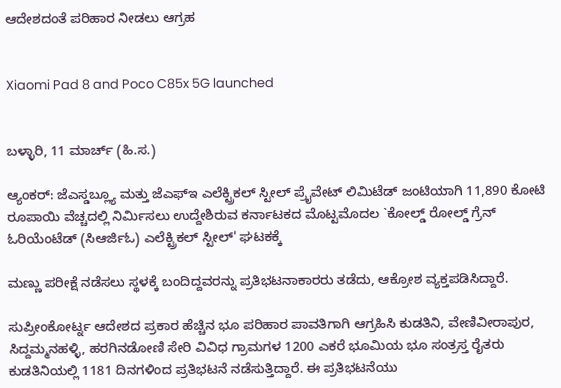ಆದೇಶದಂತೆ ಪರಿಹಾರ ನೀಡಲು ಆಗ್ರಹ


Xiaomi Pad 8 and Poco C85x 5G launched


ಬಳ್ಳಾರಿ, 11 ಮಾರ್ಚ್ (ಹಿ.ಸ.)

ಆ್ಯಂಕರ್: ಜೆಎಸ್ಡಬ್ಲ್ಯೂ ಮತ್ತು ಜೆಎಫ್ಇ ಎಲೆಕ್ಟ್ರಿಕಲ್ ಸ್ಟೀಲ್ ಪ್ರೈವೇಟ್ ಲಿಮಿಟೆಡ್ ಜಂಟಿಯಾಗಿ 11,890 ಕೋಟಿ ರೂಪಾಯಿ ವೆಚ್ಚದಲ್ಲಿ ನಿರ್ಮಿಸಲು ಉದ್ದೇಶಿರುವ ಕರ್ನಾಟಕದ ಮೊಟ್ಟಮೊದಲ `ಕೋಲ್ಡ್ ರೋಲ್ಡ್ ಗ್ರೆನ್ ಓರಿಯೆಂಟೆಡ್ (ಸಿಆರ್ಜಿಓ) ಎಲೆಕ್ಟ್ರಿಕಲ್ ಸ್ಟೀಲ್' ಘಟಕಕ್ಕೆ

ಮಣ್ಣು ಪರೀಕ್ಷೆ ನಡೆಸಲು ಸ್ಥಳಕ್ಕೆ ಬಂದಿದ್ದವರನ್ನು ಪ್ರತಿಭಟನಾಕಾರರು ತಡೆದು, ಆಕ್ರೋಶ ವ್ಯಕ್ತಪಡಿಸಿದ್ದಾರೆ.

ಸುಪ್ರೀಂಕೋರ್ಟ್ನ ಆದೇಶದ ಪ್ರಕಾರ ಹೆಚ್ಚಿನ ಭೂ ಪರಿಹಾರ ಪಾವತಿಗಾಗಿ ಆಗ್ರಹಿಸಿ ಕುಡತಿನಿ, ವೇಣಿವೀರಾಪುರ, ಸಿದ್ದಮ್ಮನಹಳ್ಳಿ, ಹರಗಿನಡೋಣಿ ಸೇರಿ ವಿವಿಧ ಗ್ರಾಮಗಳ 1200 ಎಕರೆ ಭೂಮಿಯ ಭೂ ಸಂತ್ರಸ್ತ ರೈತರು ಕುಡತಿನಿಯಲ್ಲಿ 1181 ದಿನಗಳಿಂದ ಪ್ರತಿಭಟನೆ ನಡೆಸುತ್ತಿದ್ದಾರೆ. ಈ ಪ್ರತಿಭಟನೆಯು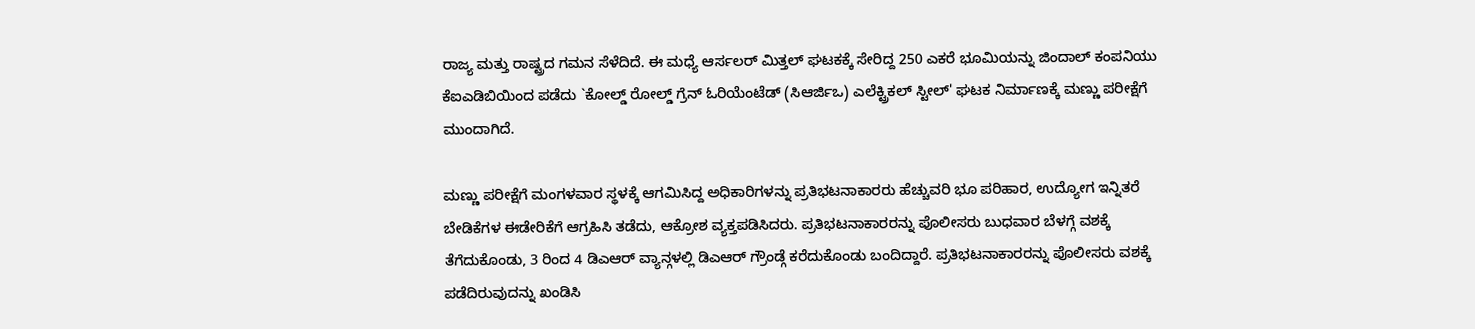ರಾಜ್ಯ ಮತ್ತು ರಾಷ್ಟ್ರದ ಗಮನ ಸೆಳೆದಿದೆ. ಈ ಮಧ್ಯೆ ಆರ್ಸಲರ್ ಮಿತ್ತಲ್ ಘಟಕಕ್ಕೆ ಸೇರಿದ್ದ 250 ಎಕರೆ ಭೂಮಿಯನ್ನು ಜಿಂದಾಲ್ ಕಂಪನಿಯು ಕೆಐಎಡಿಬಿಯಿಂದ ಪಡೆದು `ಕೋಲ್ಡ್ ರೋಲ್ಡ್ ಗ್ರೆನ್ ಓರಿಯೆಂಟೆಡ್ (ಸಿಆರ್ಜಿಒ) ಎಲೆಕ್ಟ್ರಿಕಲ್ ಸ್ಟೀಲ್' ಘಟಕ ನಿರ್ಮಾಣಕ್ಕೆ ಮಣ್ಣು ಪರೀಕ್ಷೆಗೆ ಮುಂದಾಗಿದೆ.

ಮಣ್ಣು ಪರೀಕ್ಷೆಗೆ ಮಂಗಳವಾರ ಸ್ಥಳಕ್ಕೆ ಆಗಮಿಸಿದ್ದ ಅಧಿಕಾರಿಗಳನ್ನು ಪ್ರತಿಭಟನಾಕಾರರು ಹೆಚ್ಚುವರಿ ಭೂ ಪರಿಹಾರ, ಉದ್ಯೋಗ ಇನ್ನಿತರೆ ಬೇಡಿಕೆಗಳ ಈಡೇರಿಕೆಗೆ ಆಗ್ರಹಿಸಿ ತಡೆದು, ಆಕ್ರೋಶ ವ್ಯಕ್ತಪಡಿಸಿದರು. ಪ್ರತಿಭಟನಾಕಾರರನ್ನು ಪೊಲೀಸರು ಬುಧವಾರ ಬೆಳಗ್ಗೆ ವಶಕ್ಕೆ ತೆಗೆದುಕೊಂಡು, 3 ರಿಂದ 4 ಡಿಎಆರ್ ವ್ಯಾನ್ಗಳಲ್ಲಿ ಡಿಎಆರ್ ಗ್ರೌಂಡ್ಗೆ ಕರೆದುಕೊಂಡು ಬಂದಿದ್ದಾರೆ. ಪ್ರತಿಭಟನಾಕಾರರನ್ನು ಪೊಲೀಸರು ವಶಕ್ಕೆ ಪಡೆದಿರುವುದನ್ನು ಖಂಡಿಸಿ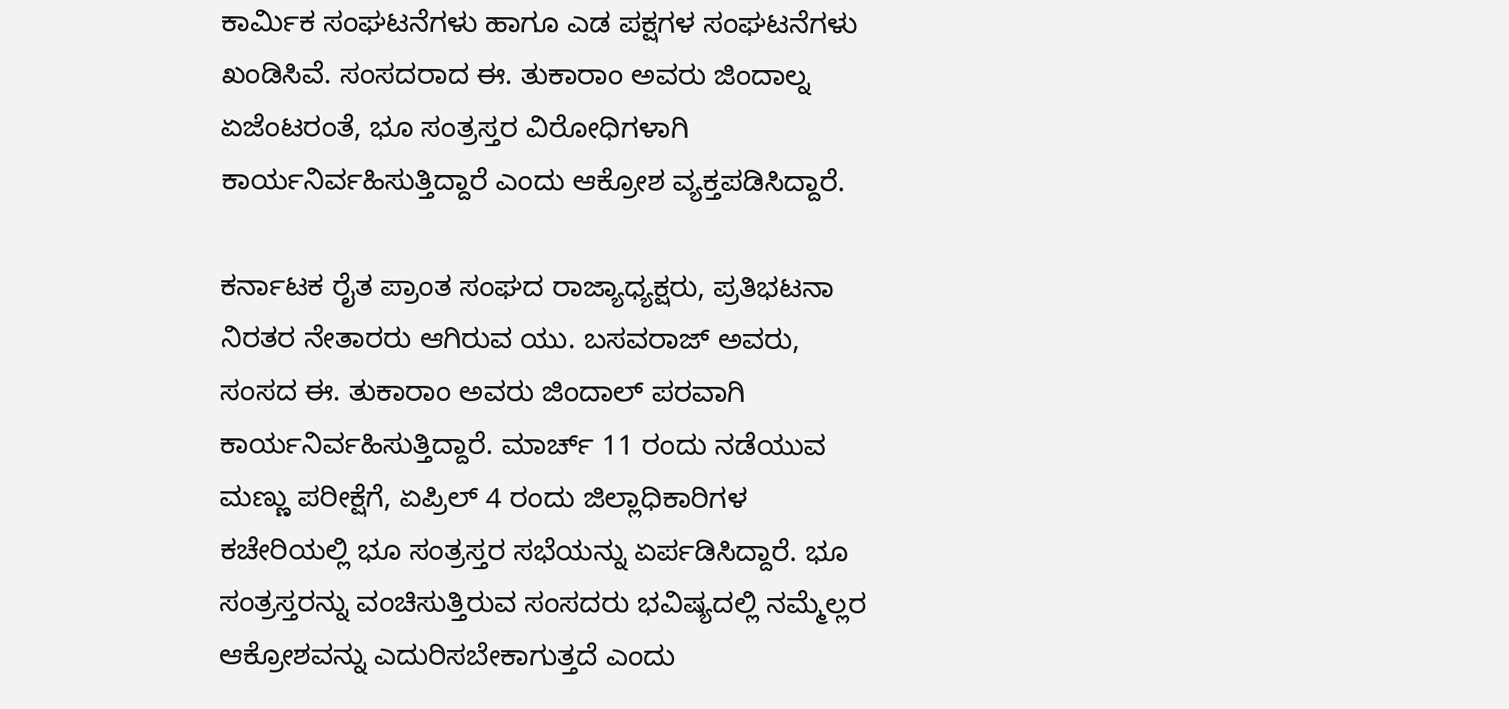ಕಾರ್ಮಿಕ ಸಂಘಟನೆಗಳು ಹಾಗೂ ಎಡ ಪಕ್ಷಗಳ ಸಂಘಟನೆಗಳು ಖಂಡಿಸಿವೆ. ಸಂಸದರಾದ ಈ. ತುಕಾರಾಂ ಅವರು ಜಿಂದಾಲ್ನ ಏಜೆಂಟರಂತೆ, ಭೂ ಸಂತ್ರಸ್ತರ ವಿರೋಧಿಗಳಾಗಿ ಕಾರ್ಯನಿರ್ವಹಿಸುತ್ತಿದ್ದಾರೆ ಎಂದು ಆಕ್ರೋಶ ವ್ಯಕ್ತಪಡಿಸಿದ್ದಾರೆ.

ಕರ್ನಾಟಕ ರೈತ ಪ್ರಾಂತ ಸಂಘದ ರಾಜ್ಯಾಧ್ಯಕ್ಷರು, ಪ್ರತಿಭಟನಾ ನಿರತರ ನೇತಾರರು ಆಗಿರುವ ಯು. ಬಸವರಾಜ್ ಅವರು, ಸಂಸದ ಈ. ತುಕಾರಾಂ ಅವರು ಜಿಂದಾಲ್ ಪರವಾಗಿ ಕಾರ್ಯನಿರ್ವಹಿಸುತ್ತಿದ್ದಾರೆ. ಮಾರ್ಚ್ 11 ರಂದು ನಡೆಯುವ ಮಣ್ಣು ಪರೀಕ್ಷೆಗೆ, ಏಪ್ರಿಲ್ 4 ರಂದು ಜಿಲ್ಲಾಧಿಕಾರಿಗಳ ಕಚೇರಿಯಲ್ಲಿ ಭೂ ಸಂತ್ರಸ್ತರ ಸಭೆಯನ್ನು ಏರ್ಪಡಿಸಿದ್ದಾರೆ. ಭೂ ಸಂತ್ರಸ್ತರನ್ನು ವಂಚಿಸುತ್ತಿರುವ ಸಂಸದರು ಭವಿಷ್ಯದಲ್ಲಿ ನಮ್ಮೆಲ್ಲರ ಆಕ್ರೋಶವನ್ನು ಎದುರಿಸಬೇಕಾಗುತ್ತದೆ ಎಂದು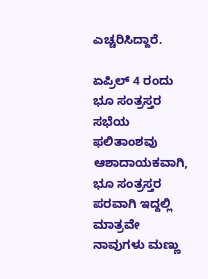ಎಚ್ಚರಿಸಿದ್ದಾರೆ.

ಏಪ್ರಿಲ್ 4 ರಂದು ಭೂ ಸಂತ್ರಸ್ತರ ಸಭೆಯ ಫಲಿತಾಂಶವು ಆಶಾದಾಯಕವಾಗಿ, ಭೂ ಸಂತ್ರಸ್ತರ ಪರವಾಗಿ ಇದ್ದಲ್ಲಿ ಮಾತ್ರವೇ ನಾವುಗಳು ಮಣ್ಣು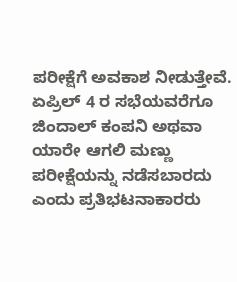ಪರೀಕ್ಷೆಗೆ ಅವಕಾಶ ನೀಡುತ್ತೇವೆ. ಏಪ್ರಿಲ್ 4 ರ ಸಭೆಯವರೆಗೂ ಜಿಂದಾಲ್ ಕಂಪನಿ ಅಥವಾ ಯಾರೇ ಆಗಲಿ ಮಣ್ಣು ಪರೀಕ್ಷೆಯನ್ನು ನಡೆಸಬಾರದು ಎಂದು ಪ್ರತಿಭಟನಾಕಾರರು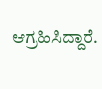ಆಗ್ರಹಿಸಿದ್ದಾರೆ.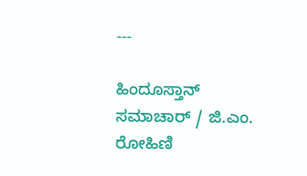---

ಹಿಂದೂಸ್ತಾನ್ ಸಮಾಚಾರ್ / ಜಿ.ಎಂ. ರೋಹಿಣಿ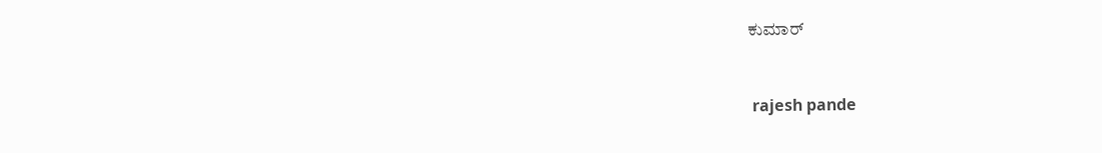ಕುಮಾರ್


 rajesh pande